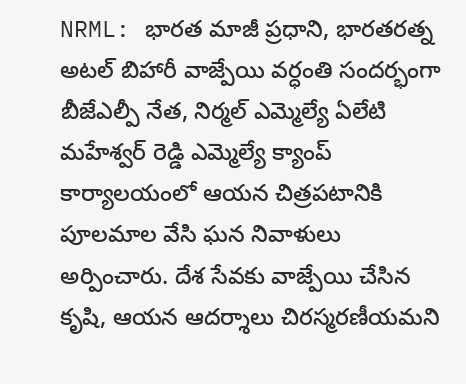NRML: భారత మాజీ ప్రధాని, భారతరత్న అటల్ బిహారీ వాజ్పేయి వర్ధంతి సందర్భంగా బీజేఎల్పీ నేత, నిర్మల్ ఎమ్మెల్యే ఏలేటి మహేశ్వర్ రెడ్డి ఎమ్మెల్యే క్యాంప్ కార్యాలయంలో ఆయన చిత్రపటానికి పూలమాల వేసి ఘన నివాళులు అర్పించారు. దేశ సేవకు వాజ్పేయి చేసిన కృషి, ఆయన ఆదర్శాలు చిరస్మరణీయమని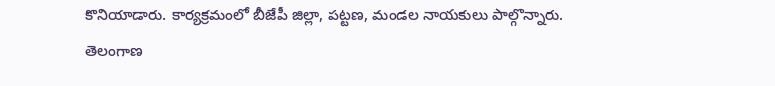కొనియాడారు. కార్యక్రమంలో బీజేపీ జిల్లా, పట్టణ, మండల నాయకులు పాల్గొన్నారు.
తెలంగాణ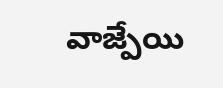వాజ్పేయి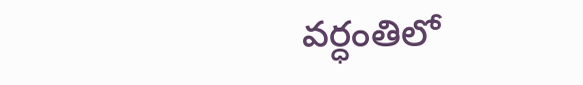వర్ధంతిలో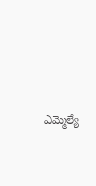ఎమ్మెల్యే